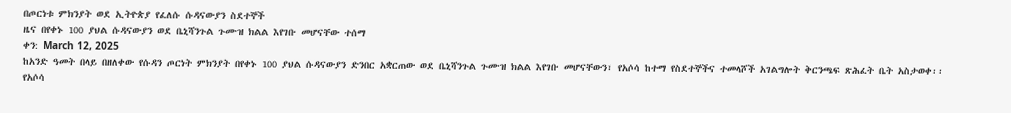በጦርነቱ ምክንያት ወደ ኢትዮጵያ የፈለሱ ሱዳናውያን ስደተኞች
ዜና በየቀኑ 100 ያህል ሱዳናውያን ወደ ቤኒሻንጉል ጉሙዝ ክልል እየገቡ መሆናቸው ተሰማ
ቀን: March 12, 2025
ከአንድ ዓመት በላይ በዘለቀው የሱዳን ጦርነት ምክንያት በየቀኑ 100 ያህል ሱዳናውያን ድንበር አቋርጠው ወደ ቤኒሻንጉል ጉሙዝ ክልል እየገቡ መሆናቸውን፣ የአሶሳ ከተማ የስደተኞችና ተመላሾች አገልግሎት ቅርንጫፍ ጽሕፈት ቤት አስታወቀ፡፡
የአሶሳ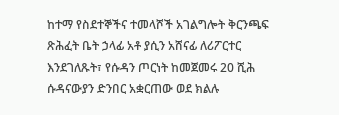ከተማ የስደተኞችና ተመላሾች አገልግሎት ቅርንጫፍ ጽሕፈት ቤት ኃላፊ አቶ ያሲን አሸናፊ ለሪፖርተር እንደገለጹት፣ የሱዳን ጦርነት ከመጀመሩ 20 ሺሕ ሱዳናውያን ድንበር አቋርጠው ወደ ክልሉ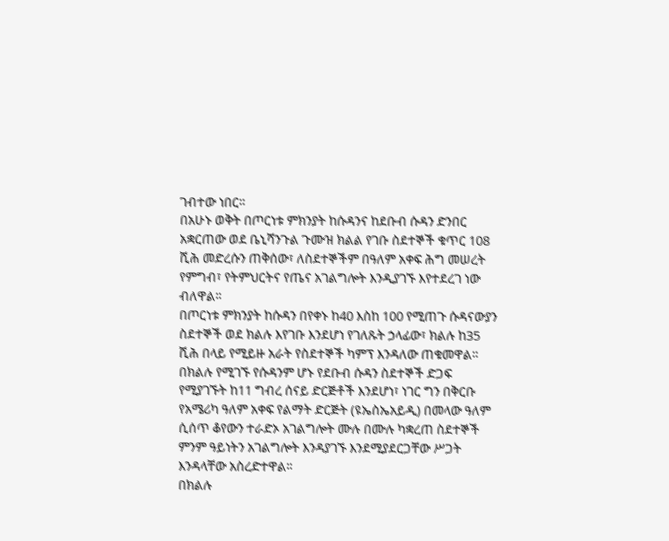ገብተው ነበር፡፡
በአሁኑ ወቅት በጦርነቱ ምክንያት ከሱዳንና ከደቡብ ሱዳን ድንበር አቋርጠው ወደ ቤኒሻንጉል ጉሙዝ ክልል የገቡ ስደተኞች ቁጥር 108 ሺሕ መድረሱን ጠቅሰው፣ ለስደተኞችም በዓለም አቀፍ ሕግ መሠረት የምግብ፣ የትምህርትና የጤና አገልግሎት እንዲያገኙ እየተደረገ ነው ብለዋል፡፡
በጦርነቱ ምክንያት ከሱዳን በየቀኑ ከ40 እስከ 100 የሚጠጉ ሱዳናውያን ስደተኞች ወደ ክልሉ እየገቡ እንደሆነ የገለጹት ኃላፊው፣ ክልሉ ከ35 ሺሕ በላይ የሚይዙ አራት የስደተኞች ካምፕ እንዳለው ጠቁመዋል፡፡
በክልሉ የሚገኙ የሱዳንም ሆኑ የደቡብ ሱዳን ስደተኞች ድጋፍ የሚያገኙት ከ11 ግብረ ሰናይ ድርጅቶች እንደሆነ፣ ነገር ግን በቅርቡ የአሜሪካ ዓለም አቀፍ የልማት ድርጅት (ዩኤስኤአይዲ) በመላው ዓለም ሲሰጥ ቆየውን ተራድኦ አገልግሎት ሙሉ በሙሉ ካቋረጠ ስደተኞች ምንም ዓይነትን አገልግሎት እንዳያገኙ እንደሚያደርጋቸው ሥጋት እንዳላቸው አስረድተዋል፡፡
በክልሉ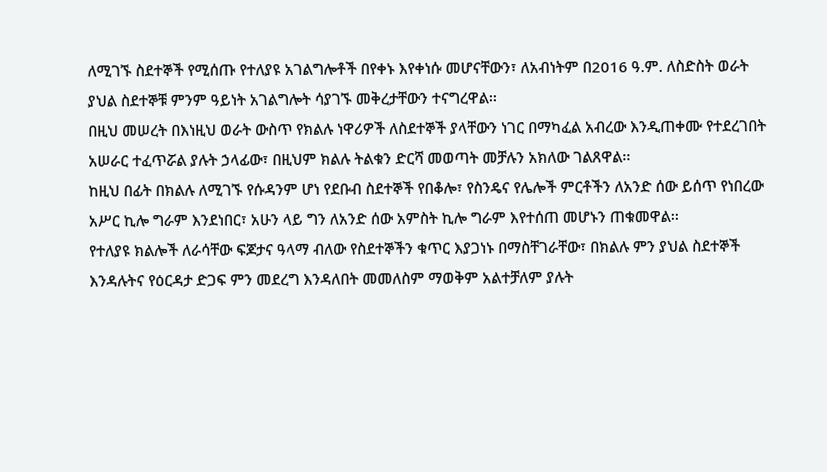ለሚገኙ ስደተኞች የሚሰጡ የተለያዩ አገልግሎቶች በየቀኑ እየቀነሱ መሆናቸውን፣ ለአብነትም በ2016 ዓ.ም. ለስድስት ወራት ያህል ስደተኞቹ ምንም ዓይነት አገልግሎት ሳያገኙ መቅረታቸውን ተናግረዋል፡፡
በዚህ መሠረት በእነዚህ ወራት ውስጥ የክልሉ ነዋሪዎች ለስደተኞች ያላቸውን ነገር በማካፈል አብረው እንዲጠቀሙ የተደረገበት አሠራር ተፈጥሯል ያሉት ኃላፊው፣ በዚህም ክልሉ ትልቁን ድርሻ መወጣት መቻሉን አክለው ገልጸዋል፡፡
ከዚህ በፊት በክልሉ ለሚገኙ የሱዳንም ሆነ የደቡብ ስደተኞች የበቆሎ፣ የስንዴና የሌሎች ምርቶችን ለአንድ ሰው ይሰጥ የነበረው አሥር ኪሎ ግራም እንደነበር፣ አሁን ላይ ግን ለአንድ ሰው አምስት ኪሎ ግራም እየተሰጠ መሆኑን ጠቁመዋል፡፡
የተለያዩ ክልሎች ለራሳቸው ፍጆታና ዓላማ ብለው የስደተኞችን ቁጥር እያጋነኑ በማስቸገራቸው፣ በክልሉ ምን ያህል ስደተኞች እንዳሉትና የዕርዳታ ድጋፍ ምን መደረግ እንዳለበት መመለስም ማወቅም አልተቻለም ያሉት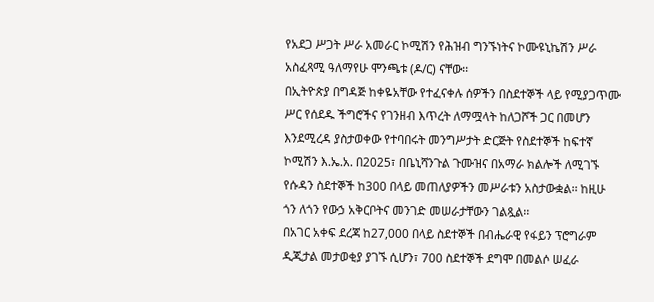የአደጋ ሥጋት ሥራ አመራር ኮሚሽን የሕዝብ ግንኙነትና ኮሙዩኒኬሽን ሥራ አስፈጻሚ ዓለማየሁ ሞንጫቱ (ዶ/ር) ናቸው፡፡
በኢትዮጵያ በግዳጅ ከቀዬአቸው የተፈናቀሉ ሰዎችን በስደተኞች ላይ የሚያጋጥሙ ሥር የሰደዱ ችግሮችና የገንዘብ እጥረት ለማሟላት ከለጋሾች ጋር በመሆን እንደሚረዳ ያስታወቀው የተባበሩት መንግሥታት ድርጅት የስደተኞች ከፍተኛ ኮሚሽን እ.ኤ.አ. በ2025፣ በቤኒሻንጉል ጉሙዝና በአማራ ክልሎች ለሚገኙ የሱዳን ስደተኞች ከ300 በላይ መጠለያዎችን መሥራቱን አስታውቋል፡፡ ከዚሁ ጎን ለጎን የውኃ አቅርቦትና መንገድ መሠራታቸውን ገልጿል፡፡
በአገር አቀፍ ደረጃ ከ27,000 በላይ ስደተኞች በብሔራዊ የፋይን ፕሮግራም ዲጂታል መታወቂያ ያገኙ ሲሆን፣ 700 ስደተኞች ደግሞ በመልሶ ሠፈራ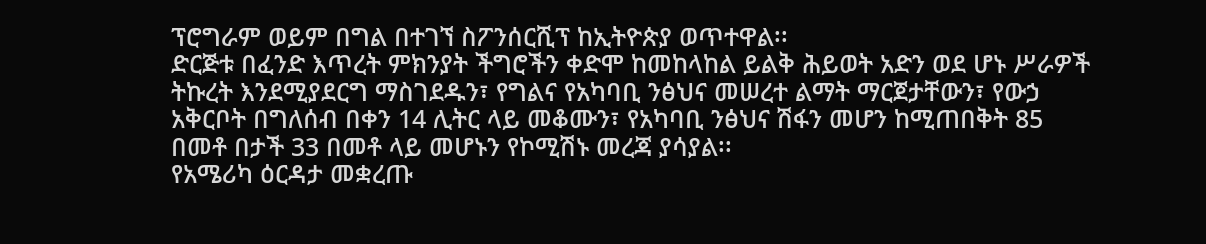ፕሮግራም ወይም በግል በተገኘ ስፖንሰርሺፕ ከኢትዮጵያ ወጥተዋል፡፡
ድርጅቱ በፈንድ እጥረት ምክንያት ችግሮችን ቀድሞ ከመከላከል ይልቅ ሕይወት አድን ወደ ሆኑ ሥራዎች ትኩረት እንደሚያደርግ ማስገደዱን፣ የግልና የአካባቢ ንፅህና መሠረተ ልማት ማርጀታቸውን፣ የውኃ አቅርቦት በግለሰብ በቀን 14 ሊትር ላይ መቆሙን፣ የአካባቢ ንፅህና ሽፋን መሆን ከሚጠበቅት 85 በመቶ በታች 33 በመቶ ላይ መሆኑን የኮሚሽኑ መረጃ ያሳያል፡፡
የአሜሪካ ዕርዳታ መቋረጡ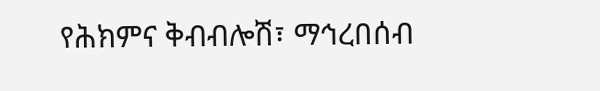የሕክምና ቅብብሎሽ፣ ማኅረበሰብ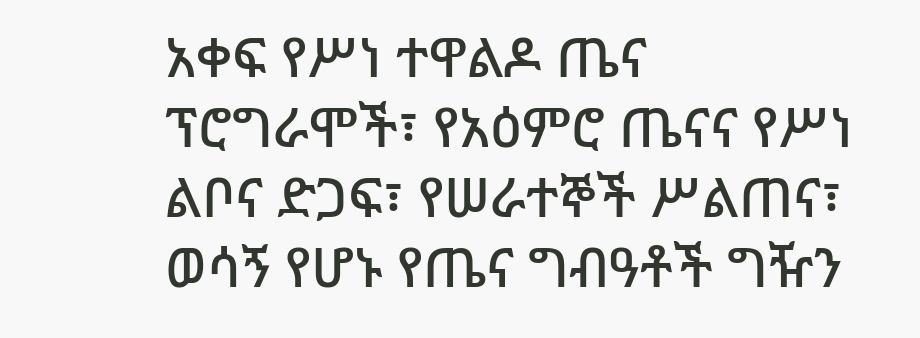አቀፍ የሥነ ተዋልዶ ጤና ፕሮግራሞች፣ የአዕምሮ ጤናና የሥነ ልቦና ድጋፍ፣ የሠራተኞች ሥልጠና፣ ወሳኝ የሆኑ የጤና ግብዓቶች ግዥን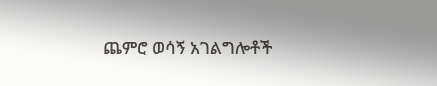ጨምሮ ወሳኝ አገልግሎቶች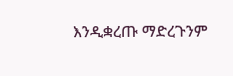እንዲቋረጡ ማድረጉንም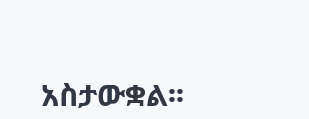አስታውቋል፡፡